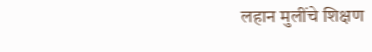लहान मुलींचे शिक्षण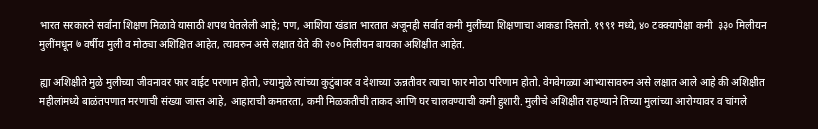भारत सरकारने सर्वांना शिक्षण मिळावे यासाठी शपथ घेतलेली आहे; पण, आशिया खंडात भारतात अजूनही सर्वात कमी मुलींच्या शिक्षणाचा आकडा दिसतो. १९९१ मध्ये, ४० टक्क्यापेक्षा कमी  ३३० मिलीयन मुलींमधून ७ वर्षीय मुली व मोठ्या अशिक्षित आहेत, त्यावरुन असे लक्षात येते की २०० मिलीयन बायका अशिक्षीत आहेत.

ह्या अशिक्षीते मुळे मुलीच्या जीवनावर फार वाईट परणाम होतो, ज्यामुळे त्यांच्या कुटुंबावर व देशाच्या ऊन्नतीवर त्याचा फार मोठा परिणाम होतो. वेगवेगळ्या आभ्यासावरुन असे लक्षात आले आहे की अशिक्षीत महीलांमध्ये बाळंतपणात मरणाची संख्या जास्त आहे, आहाराची कमतरता, कमी मिळकतीची ताकद आणि घर चालवण्याची कमी हुशारी. मुलीचे अशिक्षीत राहण्याने तिच्या मुलांच्या आरोग्यावर व चांगले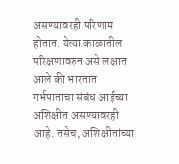असण्यावरही परिणाम होतात. येत्या काळातील परिक्षणावरुन असे लक्षात आले की भारतात गर्भपाताचा संबंध आईच्या अशिक्षीत असण्यावरही आहे. तसेच, अशिक्षीतांच्या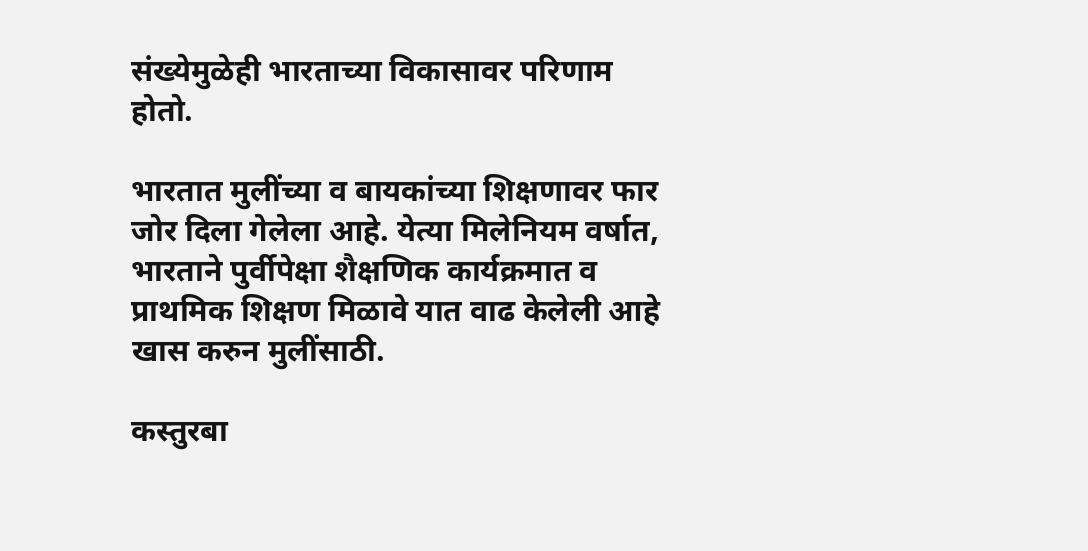संख्येमुळेही भारताच्या विकासावर परिणाम होतो.

भारतात मुलींच्या व बायकांच्या शिक्षणावर फार जोर दिला गेलेला आहे. येत्या मिलेनियम वर्षात, भारताने पुर्वीपेक्षा शैक्षणिक कार्यक्रमात व प्राथमिक शिक्षण मिळावे यात वाढ केलेली आहे खास करुन मुलींसाठी.

कस्तुरबा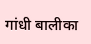गांधी बालीका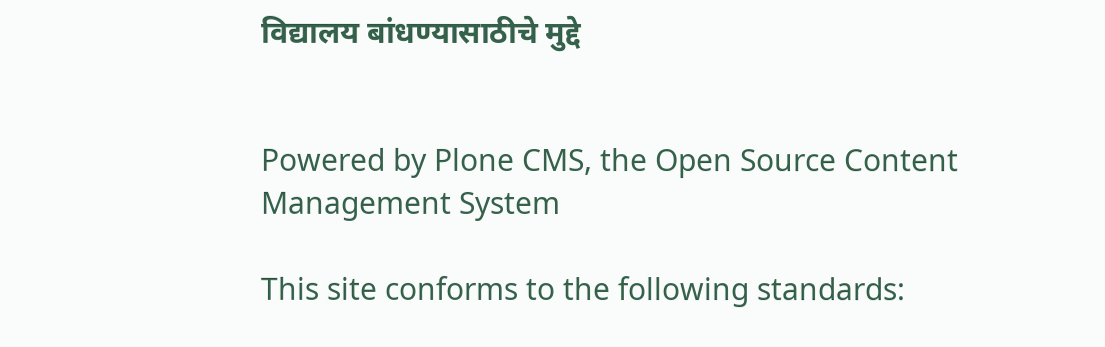विद्यालय बांधण्यासाठीचे मुद्दे


Powered by Plone CMS, the Open Source Content Management System

This site conforms to the following standards: